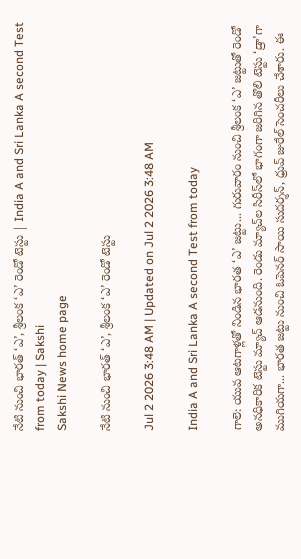నేటి నుంచి భారత్‌ ‘ఎ’, శ్రీలంక ‘ఎ’ రెండో టెస్టు | India A and Sri Lanka A second Test from today | Sakshi
Sakshi News home page

నేటి నుంచి భారత్‌ ‘ఎ’, శ్రీలంక ‘ఎ’ రెండో టెస్టు

Jul 2 2026 3:48 AM | Updated on Jul 2 2026 3:48 AM

India A and Sri Lanka A second Test from today

గాలె: యువ ఆటగాళ్లతో నిండిన భారత ‘ఎ’ జట్టు... గురువారం నుంచి శ్రీలంక ‘ఎ’ జట్టుతో రెండో అనధికారిక టెస్టు మ్యాచ్‌ ఆడనుంది. రెండు మ్యాచ్‌ల సిరీస్‌లో భాగంగా జరిగిన తొలి టెస్టు ‘డ్రా’గా ముగియగా... భారత జట్టు నుంచి ఓపెనర్‌ సాయి సుదర్శన్, ధ్రువ్‌ జురేల్‌ సెంచరీలు చేశారు. ఈ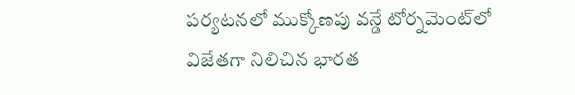పర్యటనలో ముక్కోణపు వన్డే టోర్నమెంట్‌లో విజేతగా నిలిచిన భారత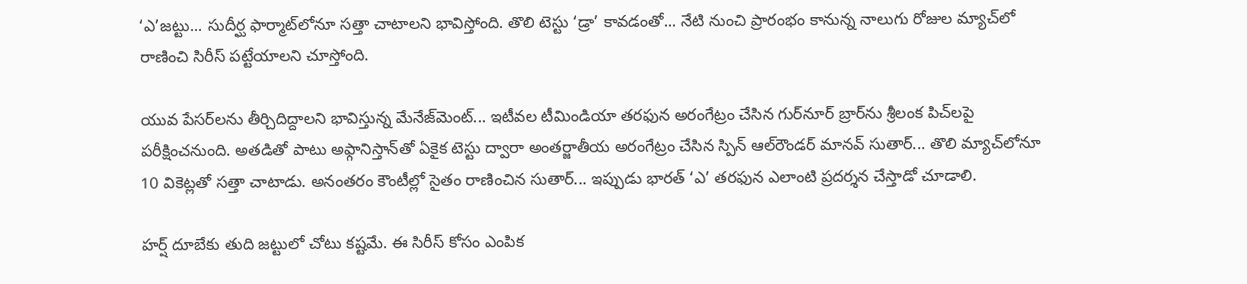‘ఎ’జట్టు... సుదీర్ఘ ఫార్మాట్‌లోనూ సత్తా చాటాలని భావిస్తోంది. తొలి టెస్టు ‘డ్రా’ కావడంతో... నేటి నుంచి ప్రారంభం కానున్న నాలుగు రోజుల మ్యాచ్‌లో రాణించి సిరీస్‌ పట్టేయాలని చూస్తోంది.

యువ పేసర్‌లను తీర్చిదిద్దాలని భావిస్తున్న మేనేజ్‌మెంట్‌... ఇటీవల టీమిండియా తరఫున అరంగేట్రం చేసిన గుర్‌నూర్‌ బ్రార్‌ను శ్రీలంక పిచ్‌లపై పరీక్షించనుంది. అతడితో పాటు అఫ్గానిస్తాన్‌తో ఏకైక టెస్టు ద్వారా అంతర్జాతీయ అరంగేట్రం చేసిన స్పిన్‌ ఆల్‌రౌండర్‌ మానవ్‌ సుతార్‌... తొలి మ్యాచ్‌లోనూ 10 వికెట్లతో సత్తా చాటాడు. అనంతరం కౌంటీల్లో సైతం రాణించిన సుతార్‌... ఇప్పుడు భారత్‌ ‘ఎ’ తరఫున ఎలాంటి ప్రదర్శన చేస్తాడో చూడాలి.

హర్ష్ దూబేకు తుది జట్టులో చోటు కష్టమే. ఈ సిరీస్‌ కోసం ఎంపిక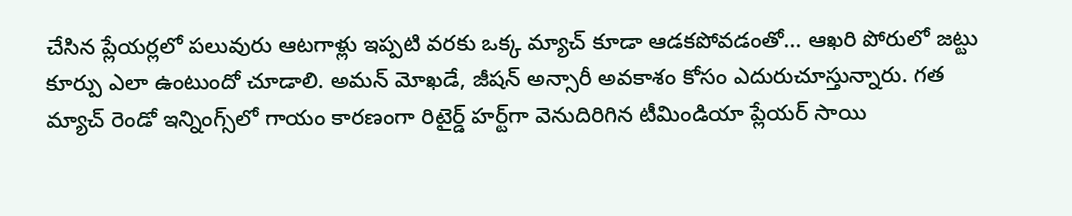చేసిన ప్లేయర్లలో పలువురు ఆటగాళ్లు ఇప్పటి వరకు ఒక్క మ్యాచ్‌ కూడా ఆడకపోవడంతో... ఆఖరి పోరులో జట్టు కూర్పు ఎలా ఉంటుందో చూడాలి. అమన్‌ మోఖడే, జీషన్‌ అన్సారీ అవకాశం కోసం ఎదురుచూస్తున్నారు. గత మ్యాచ్‌ రెండో ఇన్నింగ్స్‌లో గాయం కారణంగా రిటైర్డ్‌ హర్ట్‌గా వెనుదిరిగిన టీమిండియా ప్లేయర్‌ సాయి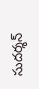సుదర్శన్‌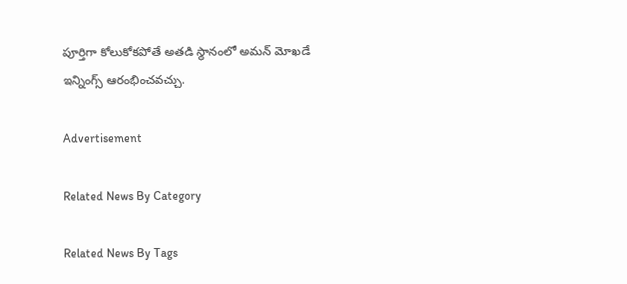పూర్తిగా కోలుకోకపోతే అతడి స్థానంలో అమన్‌ మోఖడే ఇన్నింగ్స్‌ ఆరంభించవచ్చు.

Advertisement

Related News By Category

Related News By Tags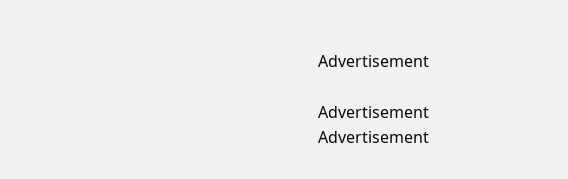Advertisement

Advertisement
Advertisement